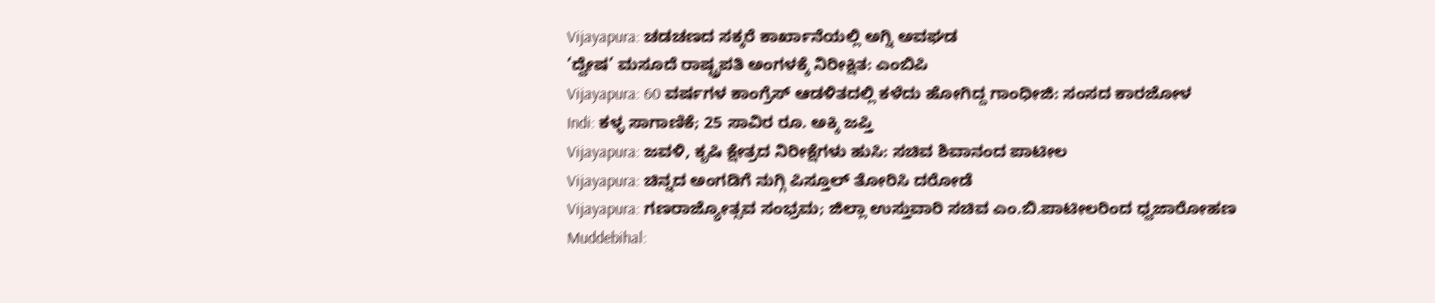Vijayapura: ಚಡಚಣದ ಸಕ್ಕರೆ ಕಾರ್ಖಾನೆಯಲ್ಲಿ ಅಗ್ನಿ ಅವಘಡ
‘ದ್ವೇಷ’ ಮಸೂದೆ ರಾಷ್ಟ್ರಪತಿ ಅಂಗಳಕ್ಕೆ ನಿರೀಕ್ಷಿತ: ಎಂಬಿಪಿ
Vijayapura: 60 ವರ್ಷಗಳ ಕಾಂಗ್ರೆಸ್ ಆಡಳಿತದಲ್ಲಿ ಕಳೆದು ಹೋಗಿದ್ದ ಗಾಂಧೀಜಿ: ಸಂಸದ ಕಾರಜೋಳ
Indi: ಕಳ್ಳ ಸಾಗಾಣಿಕೆ; 25 ಸಾವಿರ ರೂ. ಅಕ್ಕಿ ಜಪ್ತಿ
Vijayapura: ಜವಳಿ, ಕೃಷಿ ಕ್ಷೇತ್ರದ ನಿರೀಕ್ಷೆಗಳು ಹುಸಿ: ಸಚಿವ ಶಿವಾನಂದ ಪಾಟೀಲ
Vijayapura: ಚಿನ್ನದ ಅಂಗಡಿಗೆ ನುಗ್ಗಿ ಪಿಸ್ತೂಲ್ ತೋರಿಸಿ ದರೋಡೆ
Vijayapura: ಗಣರಾಜ್ಯೋತ್ಸವ ಸಂಭ್ರಮ; ಜಿಲ್ಲಾ ಉಸ್ತುವಾರಿ ಸಚಿವ ಎಂ.ಬಿ.ಪಾಟೀಲರಿಂದ ಧ್ವಜಾರೋಹಣ
Muddebihal: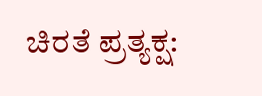ಚಿರತೆ ಪ್ರತ್ಯಕ್ಷ: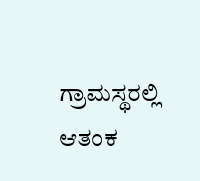ಗ್ರಾಮಸ್ಥರಲ್ಲಿ ಆತಂಕ